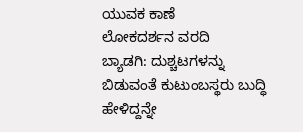ಯುವಕ ಕಾಣೆ
ಲೋಕದರ್ಶನ ವರದಿ
ಬ್ಯಾಡಗಿ: ದುಶ್ಚಟಗಳನ್ನು ಬಿಡುವಂತೆ ಕುಟುಂಬಸ್ಥರು ಬುದ್ಧಿ ಹೇಳಿದ್ದನ್ನೇ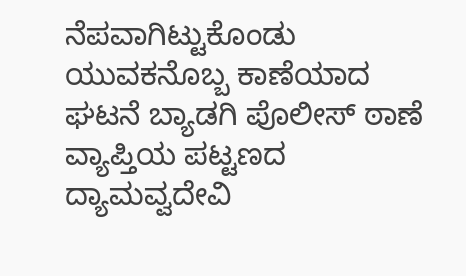ನೆಪವಾಗಿಟ್ಟುಕೊಂಡು ಯುವಕನೊಬ್ಬ ಕಾಣೆಯಾದ ಘಟನೆ ಬ್ಯಾಡಗಿ ಪೊಲೀಸ್ ಠಾಣೆ ವ್ಯಾಪ್ತಿಯ ಪಟ್ಟಣದ ದ್ಯಾಮವ್ವದೇವಿ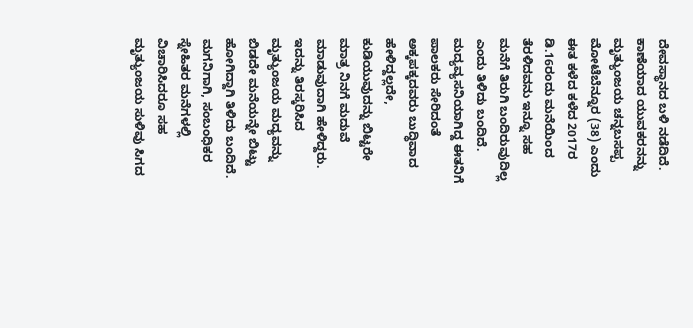ದೇವಸ್ಥಾನದ ಬಳಿ ನಡೆದಿದೆ.
ಕಾಣೆಯಾದ ಯುವಕರನನ್ನು ಮೃತ್ಯುಂಜಯ ಚನ್ನಬಸಪ್ಪ ಮೋಟೆಬೆನ್ನೂರ (38) ಎಂದು ಈತ ಕಳೆದ ಕಳೆದ 2017ರ ಡಿ.16ರಂದು ಮನೆಯಿಂದ ತೆರಳಿದವನು ಇನ್ನೂ ಸಹ ಮನೆಗೆ ತಿರುಗಿ ಬಂದಿರುವುದಿಲ್ಲ ಎಂದು ತಿಳಿದು ಬಂದಿದೆ.
ಮದ್ಯವ್ಯಸನಿಯಾಗಿದ್ದ ಈತನಿಗೆ ಪಾಲಕರು ಸೇರಿದಂತೆ ಅಕ್ಕಪಕ್ಕದವರು ಬುದ್ಧಿವಾದ ಹೇಳಿದ್ದಲ್ಲದೇ, ಕುಡಿಯುವುದನ್ನು ಬಿಟ್ಟರೇ ಮಾತ್ರ ನಿನಗೆ ಮದುವೆ ಮಾಡುವುದಾಗಿ ಹೇಳಿದ್ದರು. ಇದನ್ನು ತಿರಸ್ಕರಿಸಿದ ಮೃತ್ಯುಂಜಯ ಮದ್ಯವನ್ನು ಬಿಡದೇ ಮನೆಯನ್ನೇ ಬಿಟ್ಟು ಹೋಗಿದ್ದಾಗಿ ತಿಳಿದು ಬಂದಿದೆ.
ಮಗನಿಗಾಗಿ, ಸಂಬಂಧಿಕರ ಸ್ನೇಹಿತರ ಮನೆಗಳಲ್ಲಿ ವಿಚಾರಿಸಿದರೂ ಸಹ ಮೃತ್ಯುಂಜಯ ಸುಳಿವು ಸಿಗದ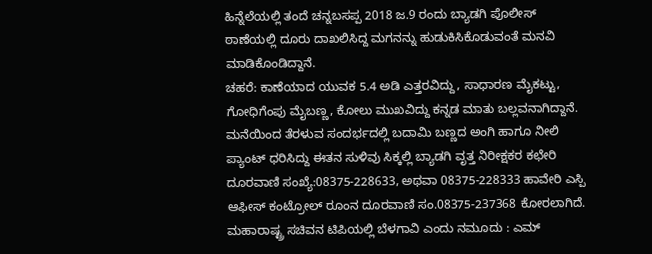ಹಿನ್ನೆಲೆಯಲ್ಲಿ ತಂದೆ ಚನ್ನಬಸಪ್ಪ 2018 ಜ.9 ರಂದು ಬ್ಯಾಡಗಿ ಪೊಲೀಸ್ ಠಾಣೆಯಲ್ಲಿ ದೂರು ದಾಖಲಿಸಿದ್ದ ಮಗನನ್ನು ಹುಡುಕಿಸಿಕೊಡುವಂತೆ ಮನವಿ ಮಾಡಿಕೊಂಡಿದ್ದಾನೆ.
ಚಹರೆ: ಕಾಣೆಯಾದ ಯುವಕ 5.4 ಅಡಿ ಎತ್ತರವಿದ್ದು, ಸಾಧಾರಣ ಮೈಕಟ್ಟು, ಗೋಧಿಗೆಂಪು ಮೈಬಣ್ಣ, ಕೋಲು ಮುಖವಿದ್ದು ಕನ್ನಡ ಮಾತು ಬಲ್ಲವನಾಗಿದ್ದಾನೆ. ಮನೆಯಿಂದ ತೆರಳುವ ಸಂದರ್ಭದಲ್ಲಿ ಬದಾಮಿ ಬಣ್ಣದ ಅಂಗಿ ಹಾಗೂ ನೀಲಿ ಪ್ಯಾಂಟ್ ಧರಿಸಿದ್ದು ಈತನ ಸುಳಿವು ಸಿಕ್ಕಲ್ಲಿ ಬ್ಯಾಡಗಿ ವೃತ್ತ ನಿರೀಕ್ಷಕರ ಕಛೇರಿ ದೂರವಾಣಿ ಸಂಖ್ಯೆ:08375-228633, ಅಥವಾ 08375-228333 ಹಾವೇರಿ ಎಸ್ಪಿ ಆಫೀಸ್ ಕಂಟ್ರೋಲ್ ರೂಂನ ದೂರವಾಣಿ ಸಂ.08375-237368 ಕೋರಲಾಗಿದೆ.
ಮಹಾರಾಷ್ಟ್ರ ಸಚಿವನ ಟಿಪಿಯಲ್ಲಿ ಬೆಳಗಾವಿ ಎಂದು ನಮೂದು : ಎಮ್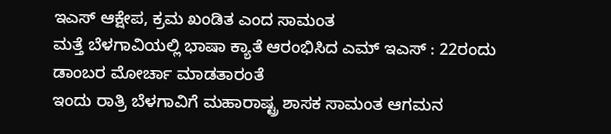ಇಎಸ್ ಆಕ್ಷೇಪ, ಕ್ರಮ ಖಂಡಿತ ಎಂದ ಸಾಮಂತ
ಮತ್ತೆ ಬೆಳಗಾವಿಯಲ್ಲಿ ಭಾಷಾ ಕ್ಯಾತೆ ಆರಂಭಿಸಿದ ಎಮ್ ಇಎಸ್ : 22ರಂದು ಡಾಂಬರ ಮೋರ್ಚಾ ಮಾಡತಾರಂತೆ
ಇಂದು ರಾತ್ರಿ ಬೆಳಗಾವಿಗೆ ಮಹಾರಾಷ್ಟ್ರ ಶಾಸಕ ಸಾಮಂತ ಆಗಮನ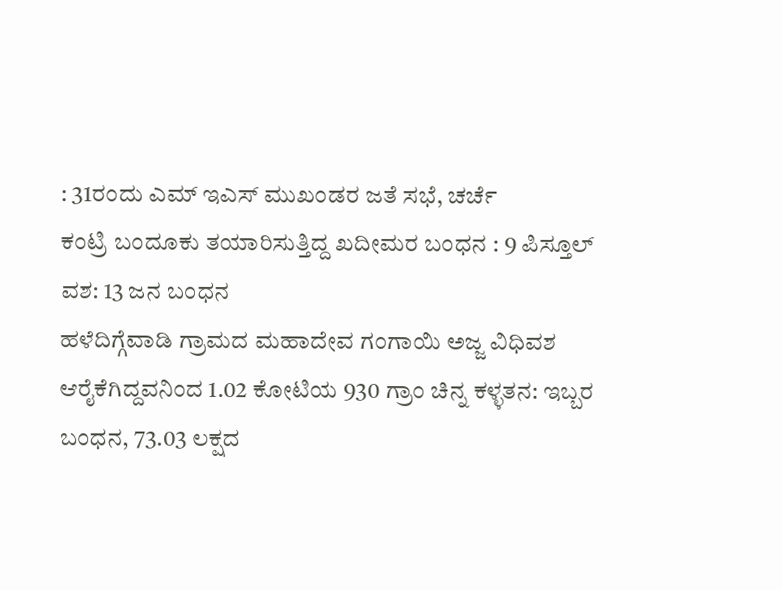: 31ರಂದು ಎಮ್ ಇಎಸ್ ಮುಖಂಡರ ಜತೆ ಸಭೆ, ಚರ್ಚೆ
ಕಂಟ್ರಿ ಬಂದೂಕು ತಯಾರಿಸುತ್ತಿದ್ದ ಖದೀಮರ ಬಂಧನ : 9 ಪಿಸ್ತೂಲ್ ವಶ: 13 ಜನ ಬಂಧನ
ಹಳೆದಿಗ್ಗೆವಾಡಿ ಗ್ರಾಮದ ಮಹಾದೇವ ಗಂಗಾಯಿ ಅಜ್ಜ ವಿಧಿವಶ
ಆರೈಕೆಗಿದ್ದವನಿಂದ 1.02 ಕೋಟಿಯ 930 ಗ್ರಾಂ ಚಿನ್ನ ಕಳ್ಳತನ: ಇಬ್ಬರ ಬಂಧನ, 73.03 ಲಕ್ಷದ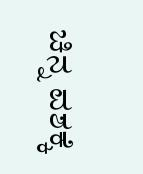ಚಿನ್ನ ವಶಕ್ಕೆ